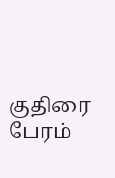குதிரை பேரம்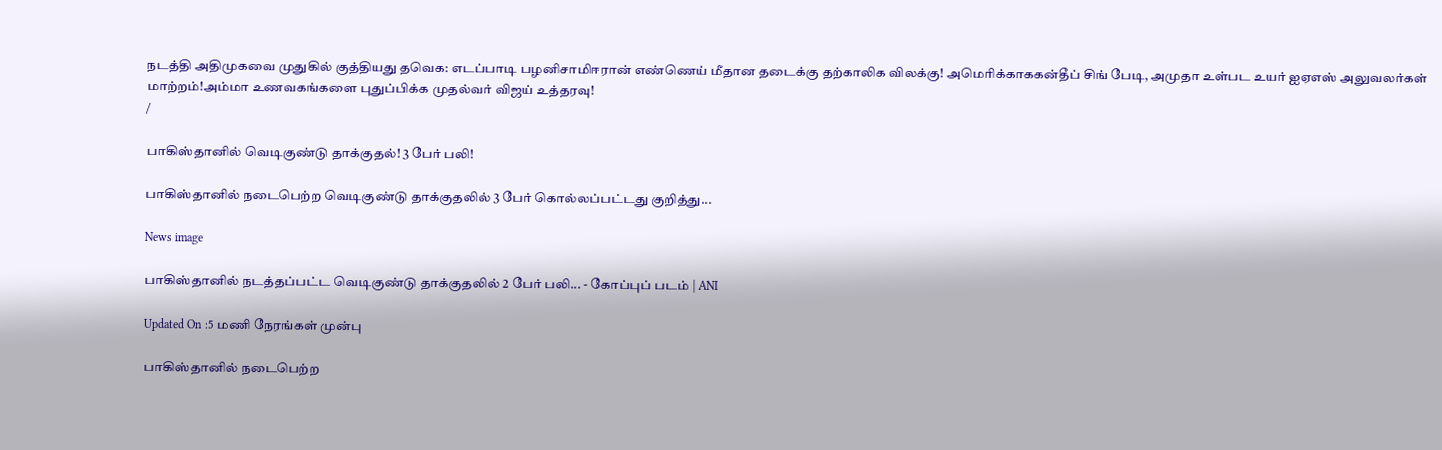நடத்தி அதிமுகவை முதுகில் குத்தியது தவெக: எடப்பாடி பழனிசாமிஈரான் எண்ணெய் மீதான தடைக்கு தற்காலிக விலக்கு! அமெரிக்காககன்தீப் சிங் பேடி, அமுதா உள்பட உயர் ஐஏஎஸ் அலுவலர்கள் மாற்றம்!அம்மா உணவகங்களை புதுப்பிக்க முதல்வர் விஜய் உத்தரவு!
/

பாகிஸ்தானில் வெடிகுண்டு தாக்குதல்! 3 பேர் பலி!

பாகிஸ்தானில் நடைபெற்ற வெடிகுண்டு தாக்குதலில் 3 பேர் கொல்லப்பட்டது குறித்து...

News image

பாகிஸ்தானில் நடத்தப்பட்ட வெடிகுண்டு தாக்குதலில் 2 பேர் பலி... - கோப்புப் படம் | ANI

Updated On :5 மணி நேரங்கள் முன்பு

பாகிஸ்தானில் நடைபெற்ற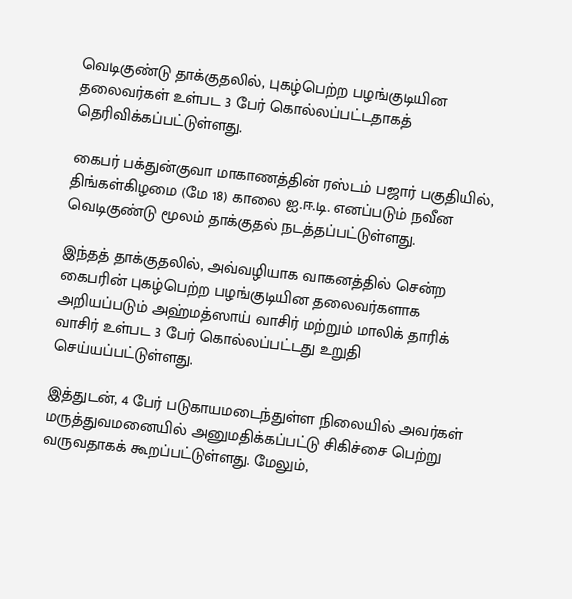வெடிகுண்டு தாக்குதலில், புகழ்பெற்ற பழங்குடியின தலைவர்கள் உள்பட 3 பேர் கொல்லப்பட்டதாகத் தெரிவிக்கப்பட்டுள்ளது.

கைபர் பக்துன்குவா மாகாணத்தின் ரஸ்டம் பஜார் பகுதியில், திங்கள்கிழமை (மே 18) காலை ஐ.ஈ.டி. எனப்படும் நவீன வெடிகுண்டு மூலம் தாக்குதல் நடத்தப்பட்டுள்ளது.

இந்தத் தாக்குதலில், அவ்வழியாக வாகனத்தில் சென்ற கைபரின் புகழ்பெற்ற பழங்குடியின தலைவர்களாக அறியப்படும் அஹ்மத்ஸாய் வாசிர் மற்றும் மாலிக் தாரிக் வாசிர் உள்பட 3 பேர் கொல்லப்பட்டது உறுதி செய்யப்பட்டுள்ளது.

இத்துடன், 4 பேர் படுகாயமடைந்துள்ள நிலையில் அவர்கள் மருத்துவமனையில் அனுமதிக்கப்பட்டு சிகிச்சை பெற்று வருவதாகக் கூறப்பட்டுள்ளது. மேலும்,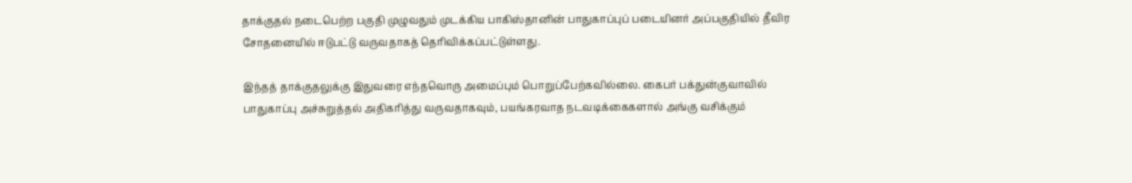தாக்குதல் நடைபெற்ற பகுதி முழுவதும் முடக்கிய பாகிஸ்தானின் பாதுகாப்புப் படையினர் அப்பகுதியில் தீவிர சோதனையில் ஈடுபட்டு வருவதாகத் தெரிவிக்கப்பட்டுள்ளது.

இந்தத் தாக்குதலுக்கு இதுவரை எந்தவொரு அமைப்பும் பொறுப்பேற்கவில்லை. கைபர் பக்துன்குவாவில் பாதுகாப்பு அச்சுறுத்தல் அதிகரித்து வருவதாகவும், பயங்கரவாத நடவடிக்கைகளால் அங்கு வசிக்கும்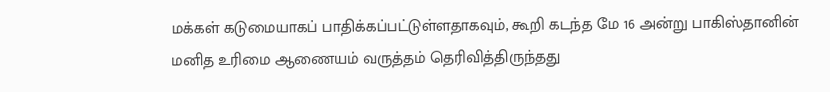மக்கள் கடுமையாகப் பாதிக்கப்பட்டுள்ளதாகவும், கூறி கடந்த மே 16 அன்று பாகிஸ்தானின் மனித உரிமை ஆணையம் வருத்தம் தெரிவித்திருந்தது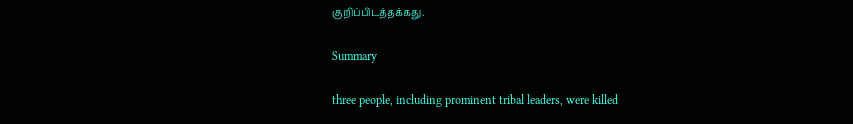குறிப்பிடத்தக்கது.

Summary

three people, including prominent tribal leaders, were killed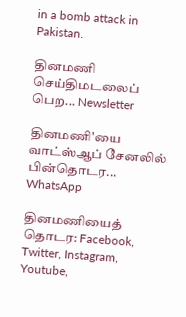in a bomb attack in Pakistan.

தினமணி செய்திமடலைப் பெற... Newsletter

தினமணி'யை வாட்ஸ்ஆப் சேனலில் பின்தொடர... WhatsApp

தினமணியைத் தொடர: Facebook, Twitter, Instagram, Youtube,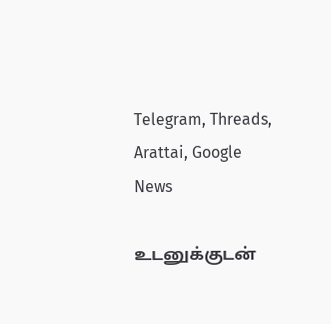Telegram, Threads, Arattai, Google News

உடனுக்குடன்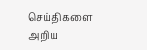செய்திகளை அறிய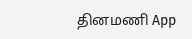தினமணி App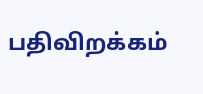பதிவிறக்கம்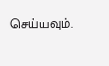செய்யவும்.